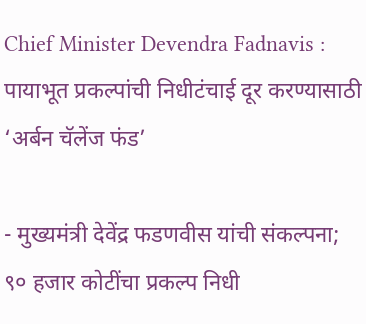Chief Minister Devendra Fadnavis : पायाभूत प्रकल्पांची निधीटंचाई दूर करण्यासाठी ‘अर्बन चॅलेंज फंड’

- मुख्यमंत्री देवेंद्र फडणवीस यांची संकल्पना; ९० हजार कोटींचा प्रकल्प निधी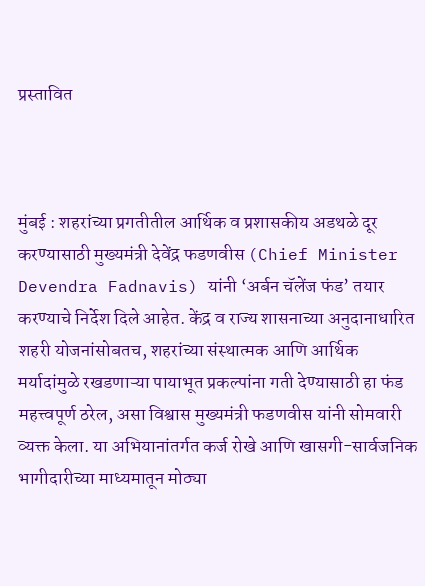प्रस्तावित



मुंबई : शहरांच्या प्रगतीतील आर्थिक व प्रशासकीय अडथळे दूर करण्यासाठी मुख्यमंत्री देवेंद्र फडणवीस (Chief Minister Devendra Fadnavis) यांनी ‘अर्बन चॅलेंज फंड’ तयार करण्याचे निर्देश दिले आहेत. केंद्र व राज्य शासनाच्या अनुदानाधारित शहरी योजनांसोबतच, शहरांच्या संस्थात्मक आणि आर्थिक मर्यादांमुळे रखडणाऱ्या पायाभूत प्रकल्पांना गती देण्यासाठी हा फंड महत्त्वपूर्ण ठरेल, असा विश्वास मुख्यमंत्री फडणवीस यांनी सोमवारी व्यक्त केला. या अभियानांतर्गत कर्ज रोखे आणि खासगी-सार्वजनिक भागीदारीच्या माध्यमातून मोठ्या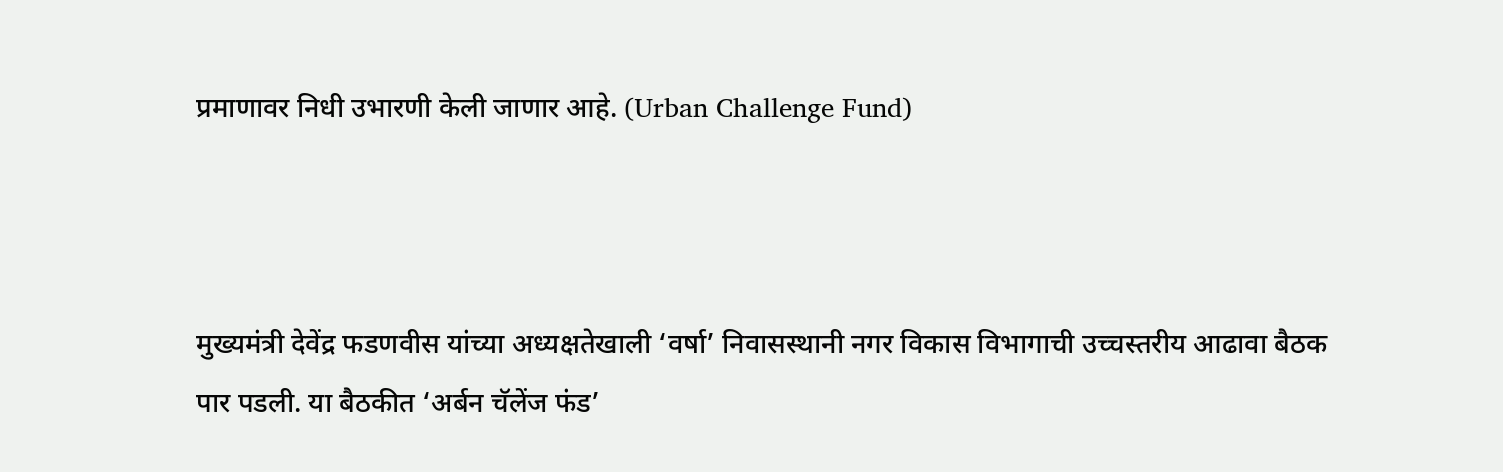प्रमाणावर निधी उभारणी केली जाणार आहे. (Urban Challenge Fund)



मुख्यमंत्री देवेंद्र फडणवीस यांच्या अध्यक्षतेखाली ‘वर्षा’ निवासस्थानी नगर विकास विभागाची उच्चस्तरीय आढावा बैठक पार पडली. या बैठकीत ‘अर्बन चॅलेंज फंड’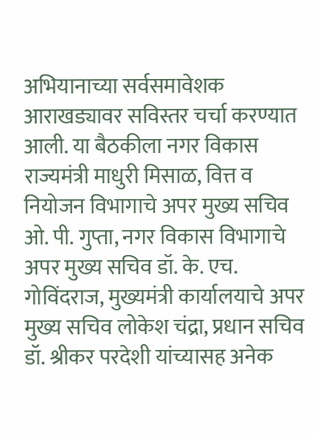अभियानाच्या सर्वसमावेशक आराखड्यावर सविस्तर चर्चा करण्यात आली. या बैठकीला नगर विकास राज्यमंत्री माधुरी मिसाळ, वित्त व नियोजन विभागाचे अपर मुख्य सचिव ओ. पी. गुप्ता, नगर विकास विभागाचे अपर मुख्य सचिव डॉ. के. एच. गोविंदराज, मुख्यमंत्री कार्यालयाचे अपर मुख्य सचिव लोकेश चंद्रा, प्रधान सचिव डॉ. श्रीकर परदेशी यांच्यासह अनेक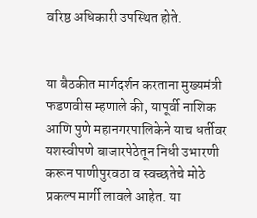वरिष्ठ अधिकारी उपस्थित होते.


या बैठकीत मार्गदर्शन करताना मुख्यमंत्री फडणवीस म्हणाले की, यापूर्वी नाशिक आणि पुणे महानगरपालिकेने याच धर्तीवर यशस्वीपणे बाजारपेठेतून निधी उभारणी करून पाणीपुरवठा व स्वच्छतेचे मोठे प्रकल्प मार्गी लावले आहेत. या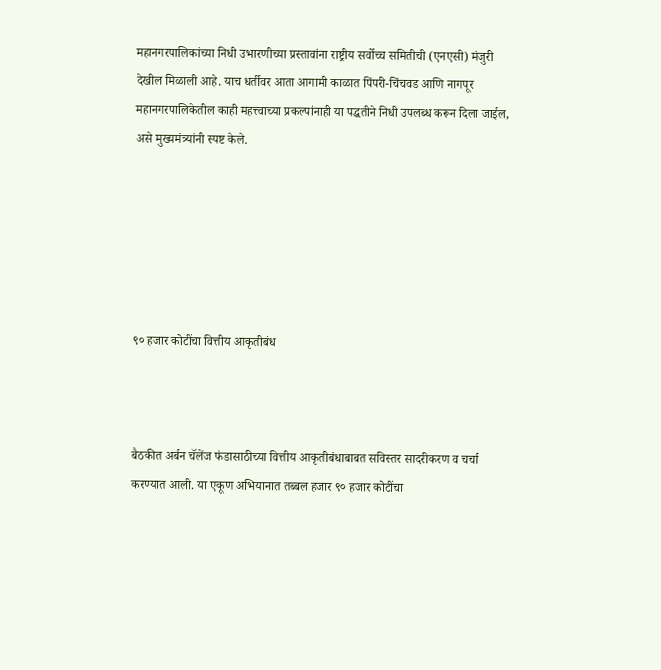महानगरपालिकांच्या निधी उभारणीच्या प्रस्तावांना राष्ट्रीय सर्वोच्च समितीची (एनएसी) मंजुरी देखील मिळाली आहे. याच धर्तीवर आता आगामी काळात पिंपरी-चिंचवड आणि नागपूर महानगरपालिकेतील काही महत्त्वाच्या प्रकल्पांनाही या पद्धतीने निधी उपलब्ध करून दिला जाईल, असे मुख्यमंत्र्यांनी स्पष्ट केले.






९० हजार कोटींचा वित्तीय आकृतीबंध



बैठकीत अर्बन चॅलेंज फंडासाठीच्या वित्तीय आकृतीबंधाबाबत सविस्तर सादरीकरण व चर्चा करण्यात आली. या एकूण अभियानात तब्बल हजार ९० हजार कोटींचा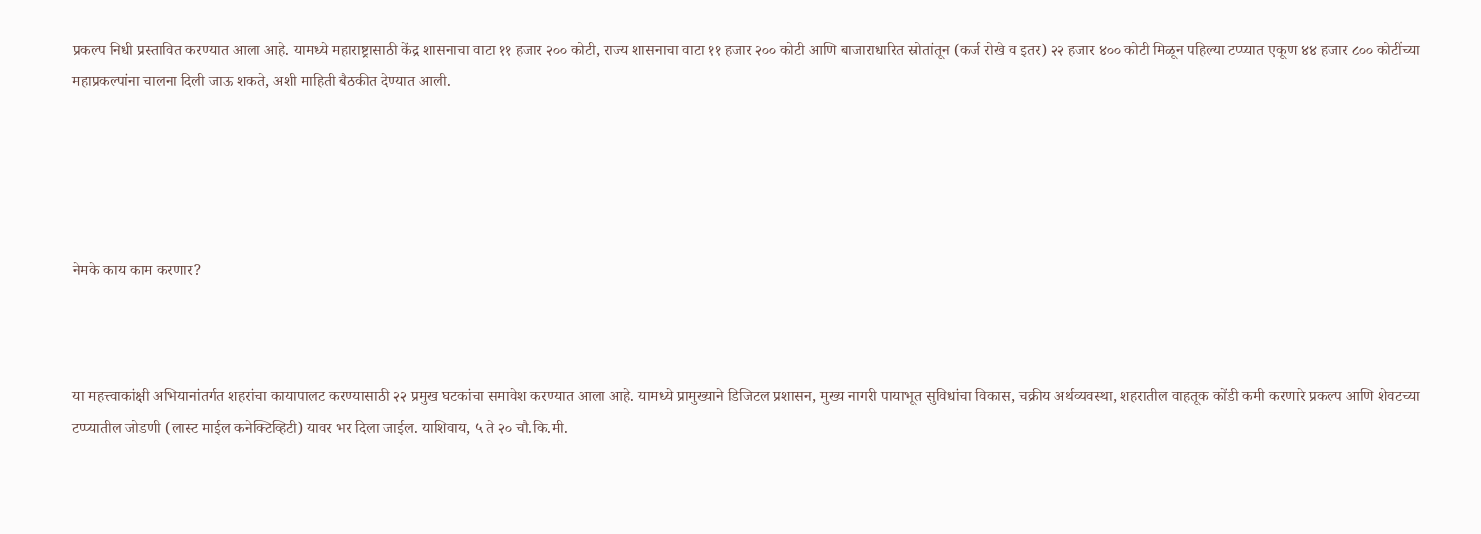प्रकल्प निधी प्रस्तावित करण्यात आला आहे. यामध्ये महाराष्ट्रासाठी केंद्र शासनाचा वाटा ११ हजार २०० कोटी, राज्य शासनाचा वाटा ११ हजार २०० कोटी आणि बाजाराधारित स्रोतांतून (कर्ज रोखे व इतर) २२ हजार ४०० कोटी मिळून पहिल्या टप्प्यात एकूण ४४ हजार ८०० कोटींच्या महाप्रकल्पांना चालना दिली जाऊ शकते, अशी माहिती बैठकीत देण्यात आली.





नेमके काय काम करणार?



या महत्त्वाकांक्षी अभियानांतर्गत शहरांचा कायापालट करण्यासाठी २२ प्रमुख घटकांचा समावेश करण्यात आला आहे. यामध्ये प्रामुख्याने डिजिटल प्रशासन, मुख्य नागरी पायाभूत सुविधांचा विकास, चक्रीय अर्थव्यवस्था, शहरातील वाहतूक कोंडी कमी करणारे प्रकल्प आणि शेवटच्या टप्प्यातील जोडणी (लास्ट माईल कनेक्टिव्हिटी) यावर भर दिला जाईल. याशिवाय, ५ ते २० चौ.कि.मी.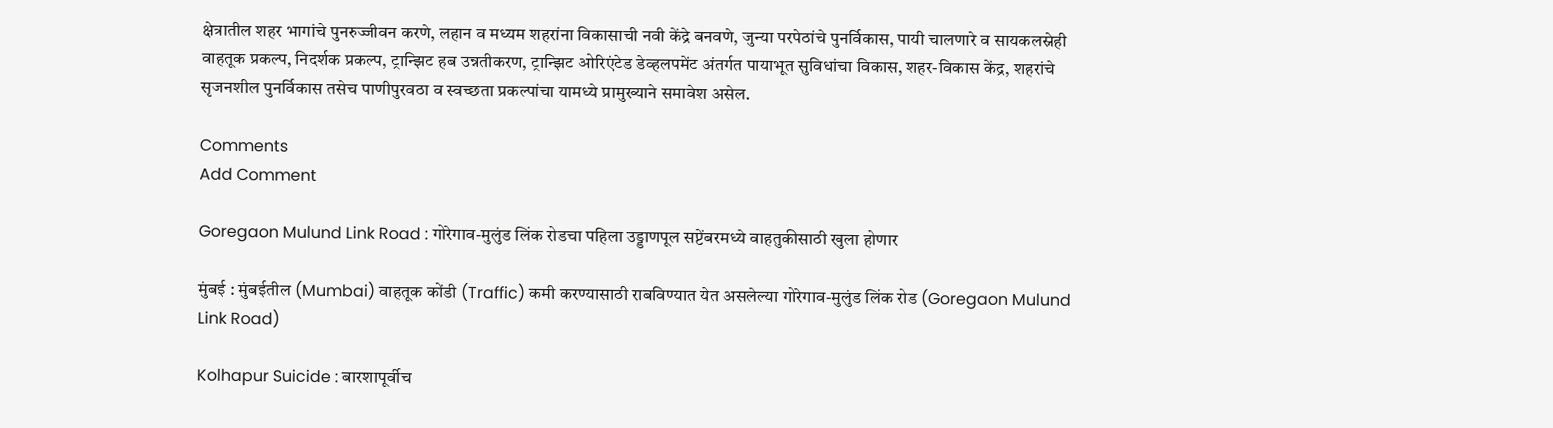क्षेत्रातील शहर भागांचे पुनरुज्जीवन करणे, लहान व मध्यम शहरांना विकासाची नवी केंद्रे बनवणे, जुन्या परपेठांचे पुनर्विकास, पायी चालणारे व सायकलस्नेही वाहतूक प्रकल्प, निदर्शक प्रकल्प, ट्रान्झिट हब उन्नतीकरण, ट्रान्झिट ओरिएंटेड डेव्हलपमेंट अंतर्गत पायाभूत सुविधांचा विकास, शहर-विकास केंद्र, शहरांचे सृजनशील पुनर्विकास तसेच पाणीपुरवठा व स्वच्छता प्रकल्पांचा यामध्ये प्रामुख्याने समावेश असेल.

Comments
Add Comment

Goregaon Mulund Link Road : गोरेगाव-मुलुंड लिंक रोडचा पहिला उड्डाणपूल सप्टेंबरमध्ये वाहतुकीसाठी खुला होणार

मुंबई : मुंबईतील (Mumbai) वाहतूक कोंडी (Traffic) कमी करण्यासाठी राबविण्यात येत असलेल्या गोरेगाव-मुलुंड लिंक रोड (Goregaon Mulund Link Road)

Kolhapur Suicide : बारशापूर्वीच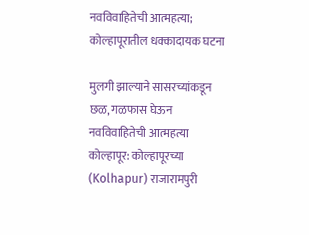नवविवाहितेची आत्महत्या; कोल्हापूरातील धक्कादायक घटना

मुलगी झाल्याने सासरच्यांकडून छळ, गळफास घेऊन नवविवाहितेची आत्महत्या  कोल्हापूर: कोल्हापूरच्या (Kolhapur) राजारामपुरी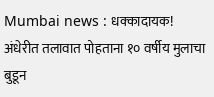Mumbai news : धक्कादायक! अंधेरीत तलावात पोहताना १० वर्षीय मुलाचा बुडून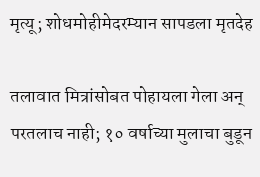मृत्यू; शोधमोहीमेदरम्यान सापडला मृतदेह

तलावात मित्रांसोबत पोहायला गेला अन् परतलाच नाही; १० वर्षाच्या मुलाचा बुडून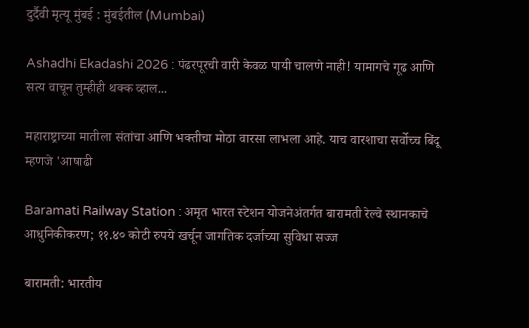दुर्दैवी मृत्यू मुंबई : मुंबईतील (Mumbai)

Ashadhi Ekadashi 2026 : पंढरपूरची वारी केवळ पायी चालणे नाही! यामागचे गूढ आणि सत्य वाचून तुम्हीही थक्क व्हाल...

महाराष्ट्राच्या मातीला संतांचा आणि भक्तीचा मोठा वारसा लाभला आहे. याच वारशाचा सर्वोच्च बिंदू म्हणजे 'आषाढी

Baramati Railway Station : अमृत भारत स्टेशन योजनेअंतर्गत बारामती रेल्वे स्थानकाचे आधुनिकीकरण; ११.४० कोटी रुपये खर्चून जागतिक दर्जाच्या सुविधा सज्ज

बारामती: भारतीय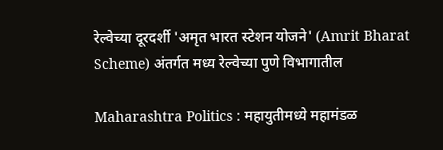रेल्वेच्या दूरदर्शी 'अमृत भारत स्टेशन योजने' (Amrit Bharat Scheme) अंतर्गत मध्य रेल्वेच्या पुणे विभागातील

Maharashtra Politics : महायुतीमध्ये महामंडळ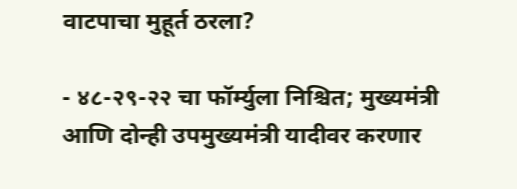वाटपाचा मुहूर्त ठरला?

- ४८-२९-२२ चा फॉर्म्युला निश्चित; मुख्यमंत्री आणि दोन्ही उपमुख्यमंत्री यादीवर करणार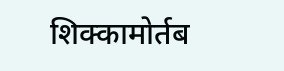शिक्कामोर्तब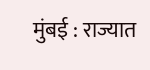मुंबई : राज्यात